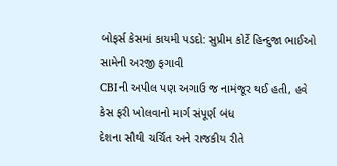બોફર્સ કેસમાં કાયમી પડદો: સુપ્રીમ કોર્ટે હિન્દુજા ભાઈઓ સામેની અરજી ફગાવી
CBIની અપીલ પણ અગાઉ જ નામંજૂર થઈ હતી, હવે કેસ ફરી ખોલવાનો માર્ગ સંપૂર્ણ બંધ
દેશના સૌથી ચર્ચિત અને રાજકીય રીતે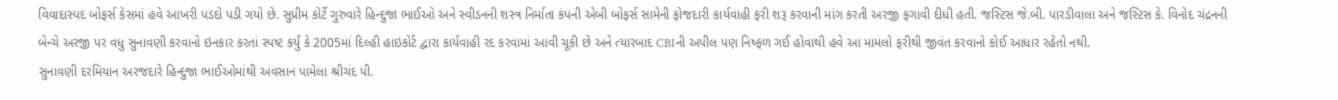વિવાદાસ્પદ બોફર્સ કેસમાં હવે આખરી પડદો પડી ગયો છે. સુપ્રીમ કોર્ટે ગુરુવારે હિન્દુજા ભાઈઓ અને સ્વીડનની શસ્ત્ર નિર્માતા કંપની એબી બોફર્સ સામેની ફોજદારી કાર્યવાહી ફરી શરૂ કરવાની માંગ કરતી અરજી ફગાવી દીધી હતી. જસ્ટિસ જે.બી. પારડીવાલા અને જસ્ટિસ કે. વિનોદ ચંદ્રનની બેન્ચે અરજી પર વધુ સુનાવણી કરવાનો ઇનકાર કરતાં સ્પષ્ટ કર્યું કે 2005માં દિલ્હી હાઇકોર્ટ દ્વારા કાર્યવાહી રદ કરવામાં આવી ચૂકી છે અને ત્યારબાદ CBIની અપીલ પણ નિષ્ફળ ગઈ હોવાથી હવે આ મામલો ફરીથી જીવંત કરવાનો કોઈ આધાર રહેતો નથી.
સુનાવણી દરમિયાન અરજદારે હિન્દુજા ભાઈઓમાંથી અવસાન પામેલા શ્રીચંદ પી.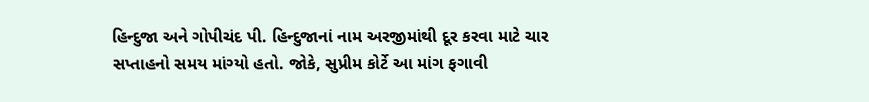હિન્દુજા અને ગોપીચંદ પી. હિન્દુજાનાં નામ અરજીમાંથી દૂર કરવા માટે ચાર સપ્તાહનો સમય માંગ્યો હતો. જોકે, સુપ્રીમ કોર્ટે આ માંગ ફગાવી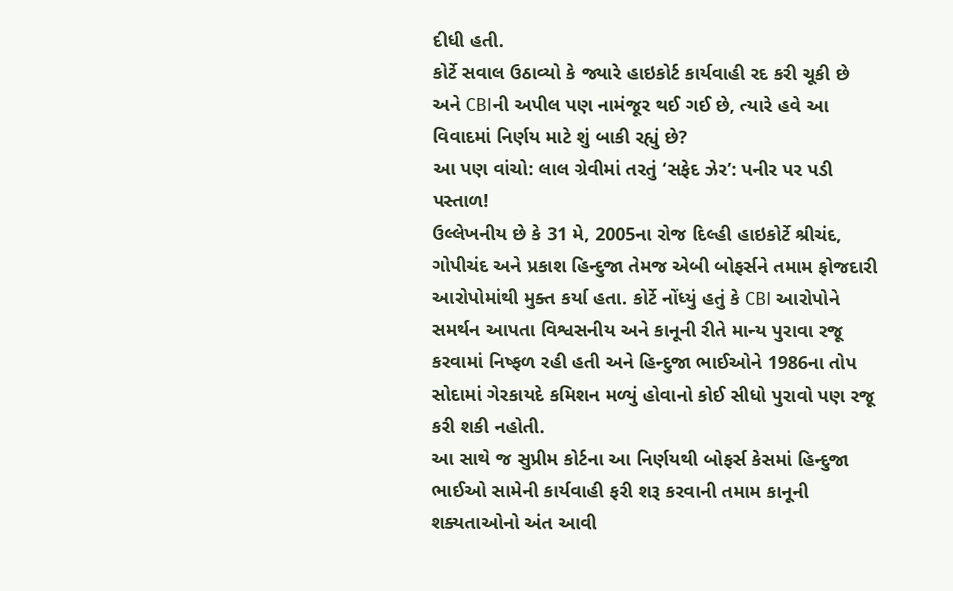દીધી હતી.
કોર્ટે સવાલ ઉઠાવ્યો કે જ્યારે હાઇકોર્ટ કાર્યવાહી રદ કરી ચૂકી છે અને CBIની અપીલ પણ નામંજૂર થઈ ગઈ છે, ત્યારે હવે આ વિવાદમાં નિર્ણય માટે શું બાકી રહ્યું છે?
આ પણ વાંચો: લાલ ગ્રેવીમાં તરતું ‘સફેદ ઝેર’: પનીર પર પડી પસ્તાળ!
ઉલ્લેખનીય છે કે 31 મે, 2005ના રોજ દિલ્હી હાઇકોર્ટે શ્રીચંદ, ગોપીચંદ અને પ્રકાશ હિન્દુજા તેમજ એબી બોફર્સને તમામ ફોજદારી આરોપોમાંથી મુક્ત કર્યા હતા. કોર્ટે નોંધ્યું હતું કે CBI આરોપોને સમર્થન આપતા વિશ્વસનીય અને કાનૂની રીતે માન્ય પુરાવા રજૂ કરવામાં નિષ્ફળ રહી હતી અને હિન્દુજા ભાઈઓને 1986ના તોપ સોદામાં ગેરકાયદે કમિશન મળ્યું હોવાનો કોઈ સીધો પુરાવો પણ રજૂ કરી શકી નહોતી.
આ સાથે જ સુપ્રીમ કોર્ટના આ નિર્ણયથી બોફર્સ કેસમાં હિન્દુજા ભાઈઓ સામેની કાર્યવાહી ફરી શરૂ કરવાની તમામ કાનૂની શક્યતાઓનો અંત આવી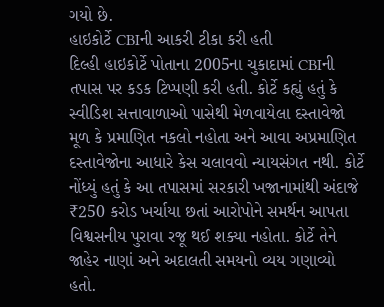ગયો છે.
હાઇકોર્ટે CBIની આકરી ટીકા કરી હતી
દિલ્હી હાઇકોર્ટે પોતાના 2005ના ચુકાદામાં CBIની તપાસ પર કડક ટિપ્પણી કરી હતી. કોર્ટે કહ્યું હતું કે સ્વીડિશ સત્તાવાળાઓ પાસેથી મેળવાયેલા દસ્તાવેજો મૂળ કે પ્રમાણિત નકલો નહોતા અને આવા અપ્રમાણિત દસ્તાવેજોના આધારે કેસ ચલાવવો ન્યાયસંગત નથી. કોર્ટે નોંધ્યું હતું કે આ તપાસમાં સરકારી ખજાનામાંથી અંદાજે ₹250 કરોડ ખર્ચાયા છતાં આરોપોને સમર્થન આપતા વિશ્વસનીય પુરાવા રજૂ થઈ શક્યા નહોતા. કોર્ટે તેને જાહેર નાણાં અને અદાલતી સમયનો વ્યય ગણાવ્યો હતો.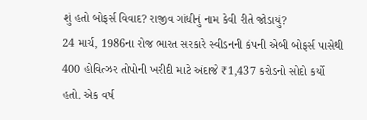શું હતો બોફર્સ વિવાદ? રાજીવ ગાંધીનું નામ કેવી રીતે જોડાયું?
24 માર્ચ, 1986ના રોજ ભારત સરકારે સ્વીડનની કંપની એબી બોફર્સ પાસેથી 400 હોવિત્ઝર તોપોની ખરીદી માટે અંદાજે ₹1,437 કરોડનો સોદો કર્યો હતો. એક વર્ષ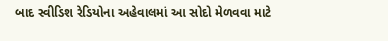બાદ સ્વીડિશ રેડિયોના અહેવાલમાં આ સોદો મેળવવા માટે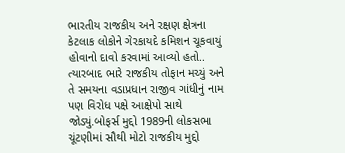ભારતીય રાજકીય અને રક્ષણ ક્ષેત્રના કેટલાક લોકોને ગેરકાયદે કમિશન ચૂકવાયું હોવાનો દાવો કરવામાં આવ્યો હતો.. ત્યારબાદ ભારે રાજકીય તોફાન મચ્યું અને તે સમયના વડાપ્રધાન રાજીવ ગાંધીનું નામ પણ વિરોધ પક્ષે આક્ષેપો સાથે જોડ્યું.બોફર્સ મુદ્દો 1989ની લોકસભા ચૂંટણીમાં સૌથી મોટો રાજકીય મુદ્દો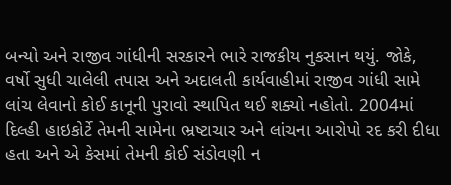બન્યો અને રાજીવ ગાંધીની સરકારને ભારે રાજકીય નુકસાન થયું. જોકે, વર્ષો સુધી ચાલેલી તપાસ અને અદાલતી કાર્યવાહીમાં રાજીવ ગાંધી સામે લાંચ લેવાનો કોઈ કાનૂની પુરાવો સ્થાપિત થઈ શક્યો નહોતો. 2004માં દિલ્હી હાઇકોર્ટે તેમની સામેના ભ્રષ્ટાચાર અને લાંચના આરોપો રદ કરી દીધા હતા અને એ કેસમાં તેમની કોઈ સંડોવણી ન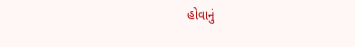હોવાનું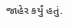જાહેર કર્યું હતું.